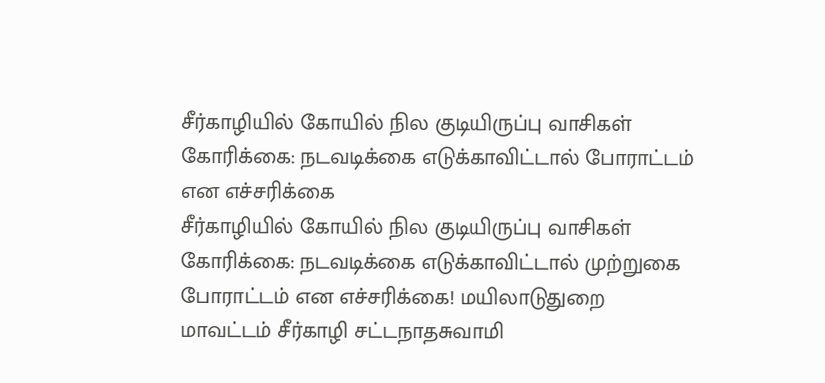சீர்காழியில் கோயில் நில குடியிருப்பு வாசிகள் கோரிக்கை: நடவடிக்கை எடுக்காவிட்டால் போராட்டம் என எச்சரிக்கை
சீர்காழியில் கோயில் நில குடியிருப்பு வாசிகள் கோரிக்கை: நடவடிக்கை எடுக்காவிட்டால் முற்றுகை போராட்டம் என எச்சரிக்கை! மயிலாடுதுறை மாவட்டம் சீர்காழி சட்டநாதசுவாமி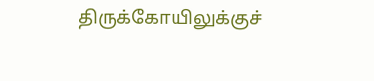திருக்கோயிலுக்குச்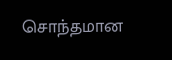சொந்தமான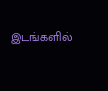இடங்களில்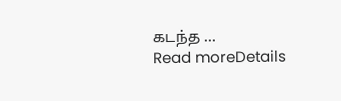கடந்த ...
Read moreDetails